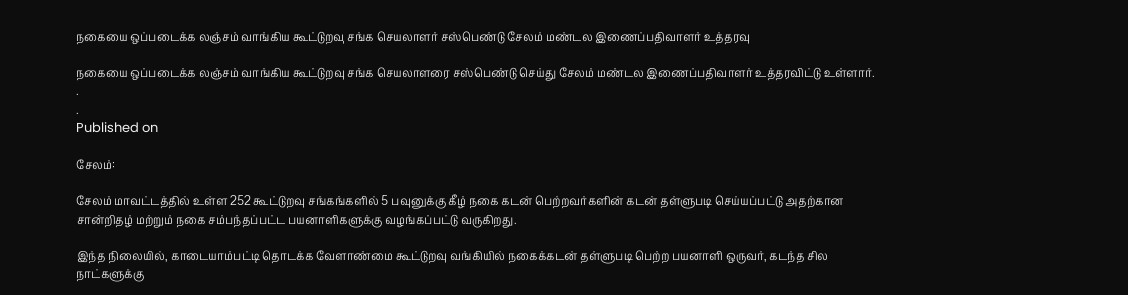நகையை ஒப்படைக்க லஞ்சம் வாங்கிய கூட்டுறவு சங்க செயலாளர் சஸ்பெண்டு சேலம் மண்டல இணைப்பதிவாளர் உத்தரவு

நகையை ஒப்படைக்க லஞ்சம் வாங்கிய கூட்டுறவு சங்க செயலாளரை சஸ்பெண்டு செய்து சேலம் மண்டல இணைப்பதிவாளர் உத்தரவிட்டு உள்ளார்.
.
.
Published on

சேலம்:

சேலம் மாவட்டத்தில் உள்ள 252 கூட்டுறவு சங்கங்களில் 5 பவுனுக்கு கீழ் நகை கடன் பெற்றவர்களின் கடன் தள்ளுபடி செய்யப்பட்டு அதற்கான சான்றிதழ் மற்றும் நகை சம்பந்தப்பட்ட பயனாளிகளுக்கு வழங்கப்பட்டு வருகிறது.

இந்த நிலையில், காடையாம்பட்டி தொடக்க வேளாண்மை கூட்டுறவு வங்கியில் நகைக்கடன் தள்ளுபடி பெற்ற பயனாளி ஒருவர், கடந்த சில நாட்களுக்கு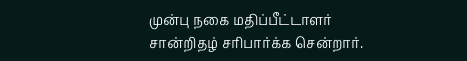முன்பு நகை மதிப்பீட்டாளர் சான்றிதழ் சரிபார்க்க சென்றார்.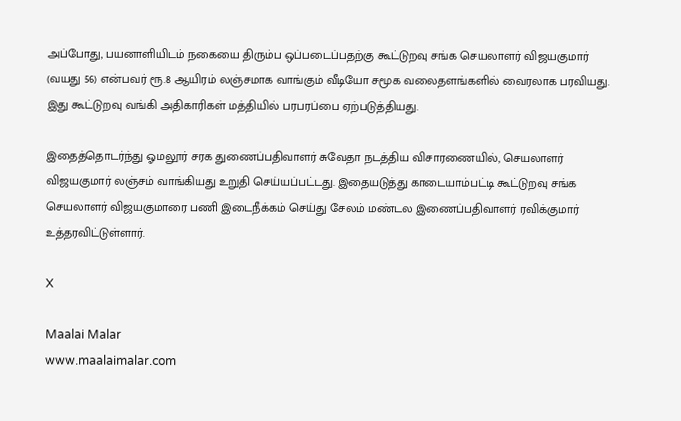அப்போது, பயனாளியிடம் நகையை திரும்ப ஒப்படைப்பதற்கு கூட்டுறவு சங்க செயலாளர் விஜயகுமார் (வயது 56) என்பவர் ரூ.8 ஆயிரம் லஞ்சமாக வாங்கும் வீடியோ சமூக வலைதளங்களில் வைரலாக பரவியது. இது கூட்டுறவு வங்கி அதிகாரிகள் மத்தியில் பரபரப்பை ஏற்படுத்தியது.

இதைத்தொடர்ந்து ஓமலூர் சரக துணைப்பதிவாளர் சுவேதா நடத்திய விசாரணையில், செயலாளர் விஜயகுமார் லஞ்சம் வாங்கியது உறுதி செய்யப்பட்டது. இதையடுத்து காடையாம்பட்டி கூட்டுறவு சங்க செயலாளர் விஜயகுமாரை பணி இடைநீக்கம் செய்து சேலம் மண்டல இணைப்பதிவாளர் ரவிக்குமார் உத்தரவிட்டுள்ளார்.

X

Maalai Malar
www.maalaimalar.com